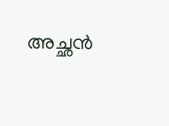അച്ഛന്‍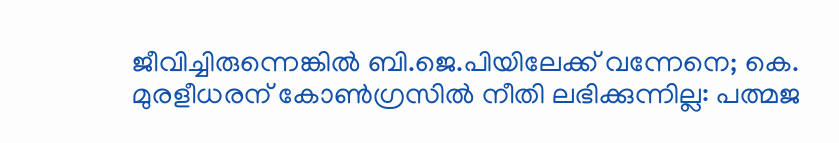ജീവിച്ചിരുന്നെങ്കില്‍ ബി.ജെ.പിയിലേക്ക് വന്നേനെ; കെ. മുരളീധരന് കോണ്‍ഗ്രസില്‍ നീതി ലഭിക്കുന്നില്ല: പത്മജ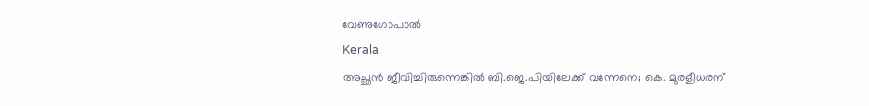വേണുഗോപാല്‍
Kerala
അച്ഛന്‍ ജീവിച്ചിരുന്നെങ്കില്‍ ബി.ജെ.പിയിലേക്ക് വന്നേനെ; കെ. മുരളീധരന്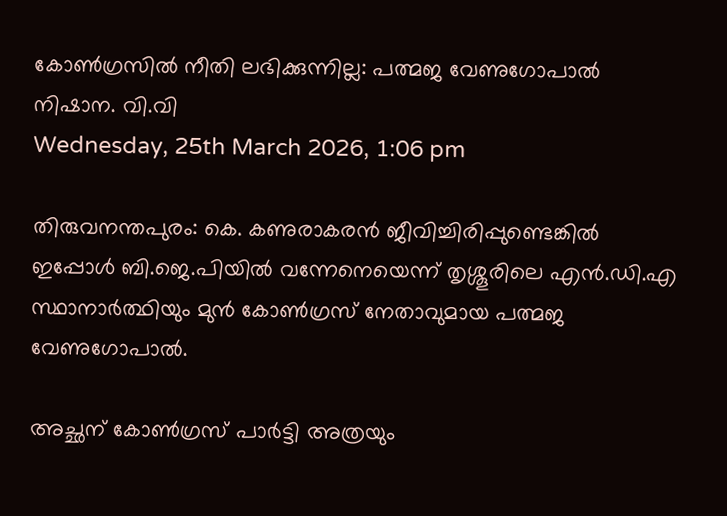കോണ്‍ഗ്രസില്‍ നീതി ലഭിക്കുന്നില്ല: പത്മജ വേണുഗോപാല്‍
നിഷാന. വി.വി
Wednesday, 25th March 2026, 1:06 pm

തിരുവനന്തപുരം: കെ. കണുരാകരന്‍ ജീവിച്ചിരിപ്പുണ്ടെങ്കില്‍ ഇപ്പോള്‍ ബി.ജെ.പിയില്‍ വന്നേനെയെന്ന് തൃശ്ശൂരിലെ എന്‍.ഡി.എ സ്ഥാനാര്‍ത്ഥിയും മുന്‍ കോണ്‍ഗ്രസ് നേതാവുമായ പത്മജ വേണുഗോപാല്‍.

അച്ഛന് കോണ്‍ഗ്രസ് പാര്‍ട്ടി അത്രയും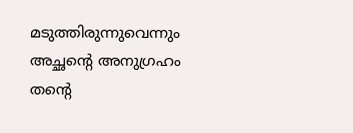മടുത്തിരുന്നുവെന്നും അച്ഛന്റെ അനുഗ്രഹം തന്റെ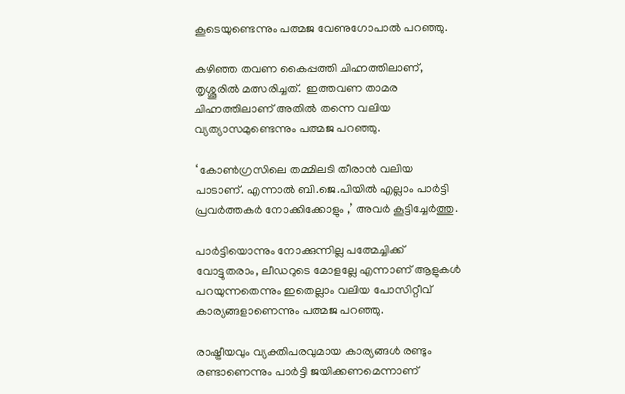കൂടെയുണ്ടെന്നും പത്മജ വേണുഗോപാല്‍ പറഞ്ഞു.

കഴിഞ്ഞ തവണ കൈപ്പത്തി ചിഹ്നത്തിലാണ്, തൃശ്ശൂരില്‍ മത്സരിച്ചത്.  ഇത്തവണ താമര ചിഹ്നത്തിലാണ് അതില്‍ തന്നെ വലിയ വ്യത്യാസമുണ്ടെന്നും പത്മജ പറഞ്ഞു.

‘ കോണ്‍ഗ്രസിലെ തമ്മിലടി തീരാന്‍ വലിയ പാടാണ്. എന്നാല്‍ ബി.ജെ.പിയില്‍ എല്ലാം പാര്‍ട്ടി പ്രവര്‍ത്തകര്‍ നോക്കിക്കോളും ,’ അവര്‍ കൂട്ടിച്ചേര്‍ത്തു.

പാര്‍ട്ടിയൊന്നും നോക്കുന്നില്ല പത്മേച്ചിക്ക് വോട്ടുതരാം, ലീഡറുടെ മോളല്ലേ എന്നാണ് ആളുകള്‍ പറയുന്നതെന്നും ഇതെല്ലാം വലിയ പോസിറ്റീവ് കാര്യങ്ങളാണെന്നും പത്മജ പറഞ്ഞു.

രാഷ്ട്രീയവും വ്യക്തിപരവുമായ കാര്യങ്ങള്‍ രണ്ടും രണ്ടാണെന്നും പാര്‍ട്ടി ജയിക്കണമെന്നാണ്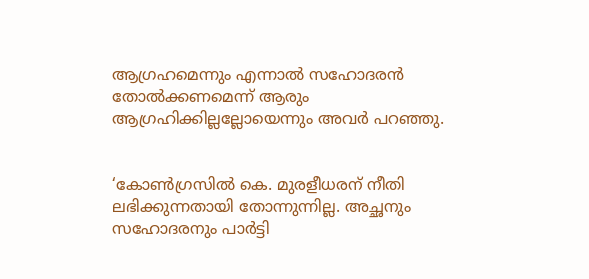ആഗ്രഹമെന്നും എന്നാല്‍ സഹോദരന്‍ തോല്‍ക്കണമെന്ന് ആരും ആഗ്രഹിക്കില്ലല്ലോയെന്നും അവര്‍ പറഞ്ഞു.


‘കോണ്‍ഗ്രസില്‍ കെ. മുരളീധരന് നീതി ലഭിക്കുന്നതായി തോന്നുന്നില്ല. അച്ഛനും സഹോദരനും പാര്‍ട്ടി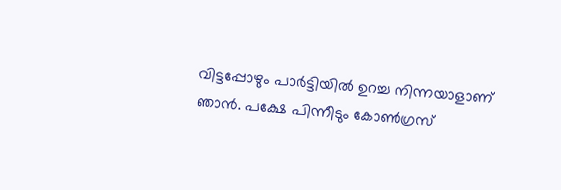വിട്ടപ്പോഴും പാര്‍ട്ടിയില്‍ ഉറച്ച നിന്നയാളാണ് ഞാന്‍. പക്ഷേ പിന്നീടും കോണ്‍ഗ്രസ്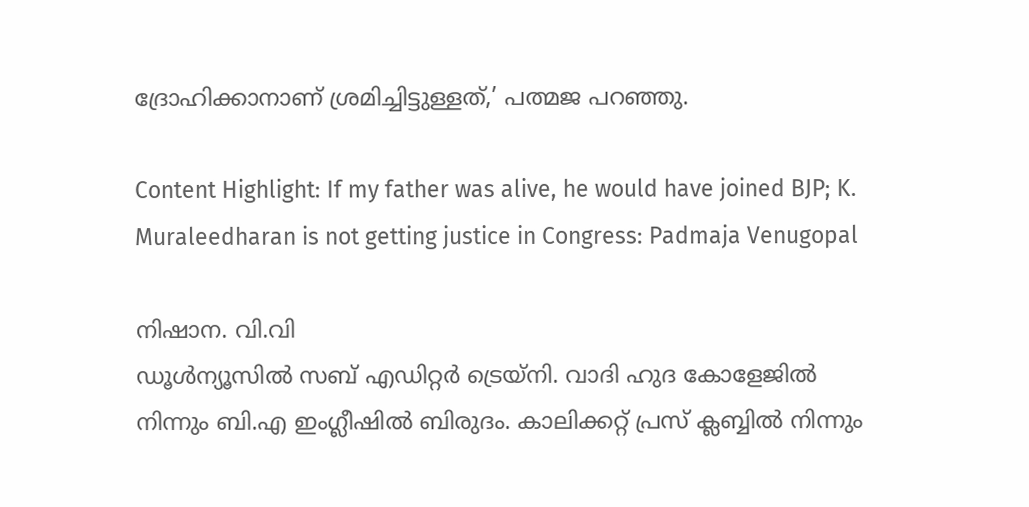ദ്രോഹിക്കാനാണ് ശ്രമിച്ചിട്ടുള്ളത്,’ പത്മജ പറഞ്ഞു.

Content Highlight: If my father was alive, he would have joined BJP; K. Muraleedharan is not getting justice in Congress: Padmaja Venugopal

നിഷാന. വി.വി
ഡൂള്‍ന്യൂസില്‍ സബ് എഡിറ്റര്‍ ട്രെയ്‌നി. വാദി ഹുദ കോളേജില്‍ നിന്നും ബി.എ ഇംഗ്ലീഷില്‍ ബിരുദം. കാലിക്കറ്റ് പ്രസ് ക്ലബ്ബില്‍ നിന്നും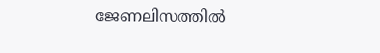ജേണലിസത്തില്‍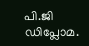പി.ജി ഡിപ്ലോമ.